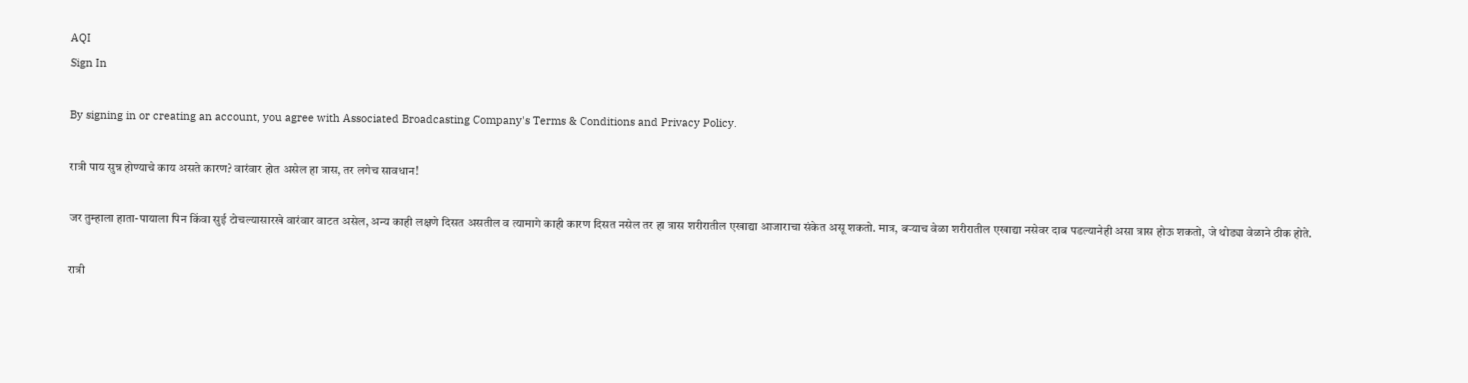AQI
Sign In

By signing in or creating an account, you agree with Associated Broadcasting Company's Terms & Conditions and Privacy Policy.

रात्री पाय सुन्न होण्याचे काय असते कारण? वारंवार होत असेल हा त्रास, तर लगेच सावधान!

जर तुम्हाला हाता-पायाला पिन किंवा सुई टोचल्यासारखे वारंवार वाटत असेल, अन्य काही लक्षणे दिसत असतील व त्यामागे काही कारण दिसत नसेल तर हा त्रास शरीरातील एखाद्या आजाराचा संकेत असू शकतो. मात्र, बऱ्याच वेळा शरीरातील एखाद्या नसेवर दाब पडल्यानेही असा त्रास होऊ शकतो, जे थोड्या वेळाने ठीक होते.

रात्री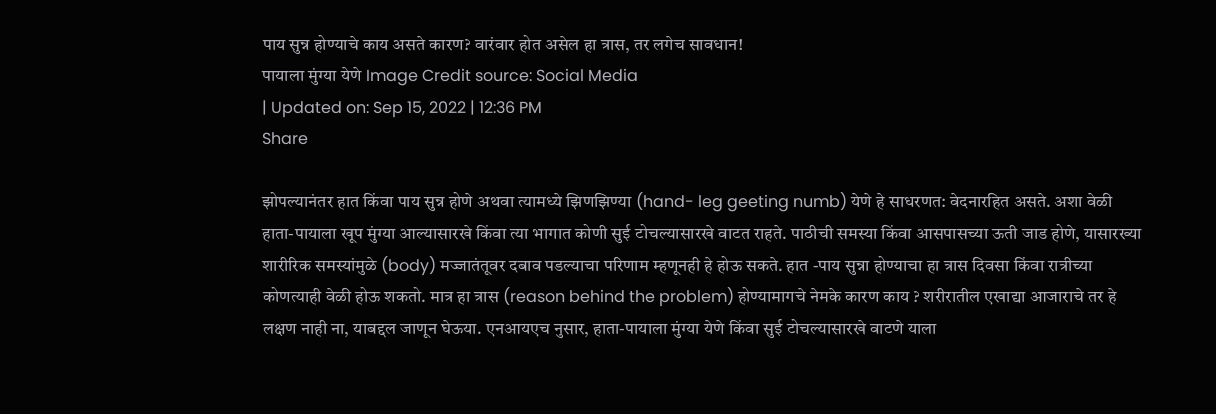पाय सुन्न होण्याचे काय असते कारण? वारंवार होत असेल हा त्रास, तर लगेच सावधान!
पायाला मुंग्या येणे Image Credit source: Social Media
| Updated on: Sep 15, 2022 | 12:36 PM
Share

झोपल्यानंतर हात किंवा पाय सुन्न होणे अथवा त्यामध्ये झिणझिण्या (hand- leg geeting numb) येणे हे साधरणत: वेदनारहित असते. अशा वेळी हाता-पायाला खूप मुंग्या आल्यासारखे किंवा त्या भागात कोणी सुई टोचल्यासारखे वाटत राहते. पाठीची समस्या किंवा आसपासच्या ऊती जाड होणे, यासारख्या शारीरिक समस्यांमुळे (body) मज्जातंतूवर दबाव पडल्याचा परिणाम म्हणूनही हे होऊ सकते. हात -पाय सुन्ना होण्याचा हा त्रास दिवसा किंवा रात्रीच्या कोणत्याही वेळी होऊ शकतो. मात्र हा त्रास (reason behind the problem) होण्यामागचे नेमके कारण काय ? शरीरातील एखाद्या आजाराचे तर हे लक्षण नाही ना, याबद्दल जाणून घेऊया. एनआयएच नुसार, हाता-पायाला मुंग्या येणे किंवा सुई टोचल्यासारखे वाटणे याला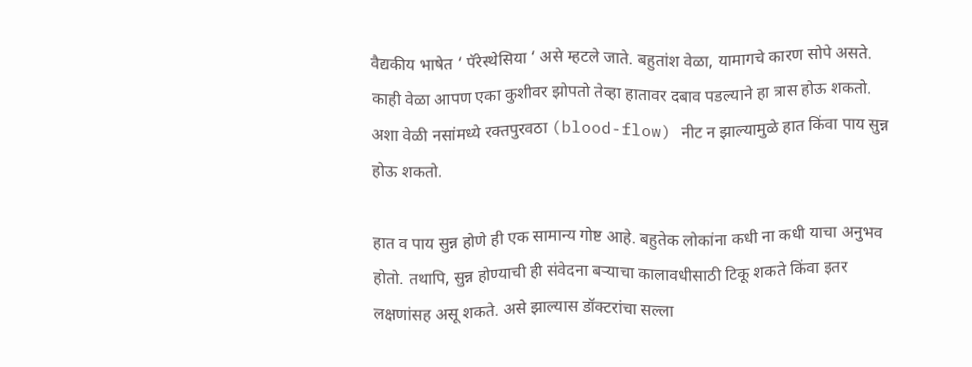वैद्यकीय भाषेत ‘ पॅरेस्थेसिया ‘ असे म्हटले जाते. बहुतांश वेळा, यामागचे कारण सोपे असते. काही वेळा आपण एका कुशीवर झोपतो तेव्हा हातावर दबाव पडल्याने हा त्रास होऊ शकतो. अशा वेळी नसांमध्ये रक्तपुरवठा (blood-flow) नीट न झाल्यामुळे हात किंवा पाय सुन्न होऊ शकतो.

हात व पाय सुन्न होणे ही एक सामान्य गोष्ट आहे. बहुतेक लोकांना कधी ना कधी याचा अनुभव होतो. तथापि, सुन्न होण्याची ही संवेदना बऱ्याचा कालावधीसाठी टिकू शकते किंवा इतर लक्षणांसह असू शकते. असे झाल्यास डॉक्टरांचा सल्ला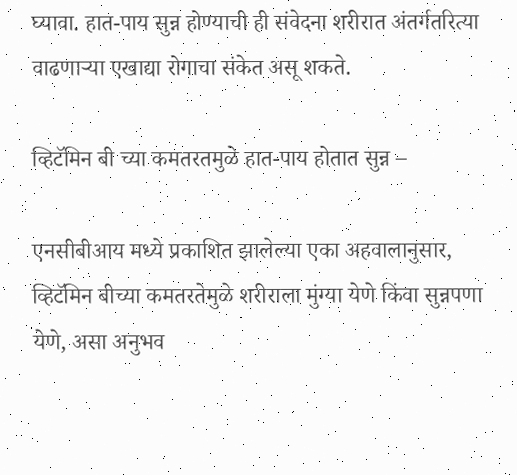घ्यावा. हात-पाय सुन्न होण्याची ही संवेदना शरीरात अंतर्गतरित्या वाढणाऱ्या एखाद्या रोगाचा संकेत असू शकते.

व्हिटॅमिन बी च्या कमतरतमुळे हात-पाय होतात सुन्न –

एनसीबीआय मध्ये प्रकाशित झालेल्या एका अहवालानुसार, व्हिटॅमिन बीच्या कमतरतेमुळे शरीराला मुंग्या येणे किंवा सुन्नपणा येणे, असा अनुभव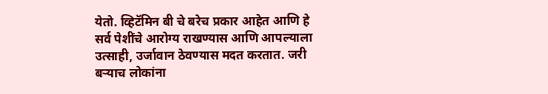येतो. व्हिटॅमिन बी चे बरेच प्रकार आहेत आणि हे सर्व पेशींचे आरोग्य राखण्यास आणि आपल्याला उत्साही, उर्जावान ठेवण्यास मदत करतात. जरी बऱ्याच लोकांना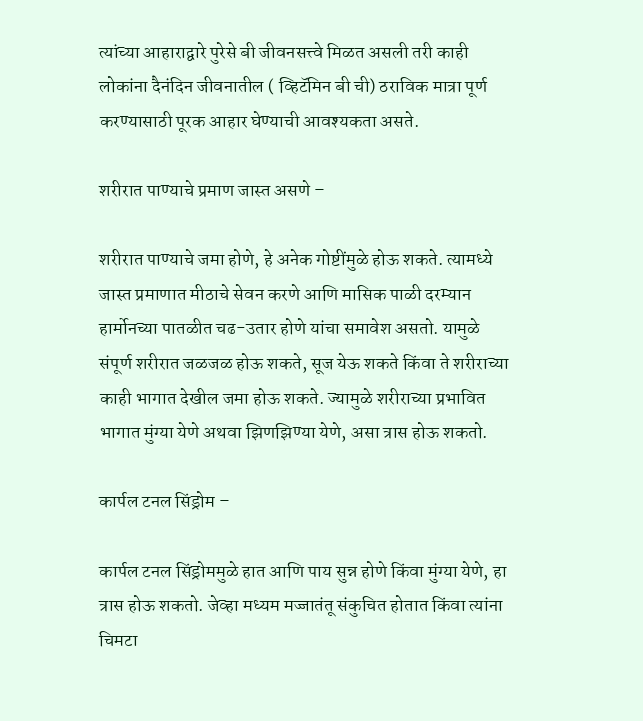त्यांच्या आहाराद्वारे पुरेसे बी जीवनसत्त्वे मिळत असली तरी काही लोकांना दैनंदिन जीवनातील ( व्हिटॅमिन बी ची) ठराविक मात्रा पूर्ण करण्यासाठी पूरक आहार घेण्याची आवश्यकता असते.

शरीरात पाण्याचे प्रमाण जास्त असणे –

शरीरात पाण्याचे जमा होणे, हे अनेक गोष्टींमुळे होऊ शकते. त्यामध्ये जास्त प्रमाणात मीठाचे सेवन करणे आणि मासिक पाळी दरम्यान हार्मोनच्या पातळीत चढ-उतार होणे यांचा समावेश असतो. यामुळे संपूर्ण शरीरात जळजळ होऊ शकते, सूज येऊ शकते किंवा ते शरीराच्या काही भागात देखील जमा होऊ शकते. ज्यामुळे शरीराच्या प्रभावित भागात मुंग्या येणे अथवा झिणझिण्या येणे, असा त्रास होऊ शकतो.

कार्पल टनल सिंड्रोम –

कार्पल टनल सिंड्रोममुळे हात आणि पाय सुन्न होणे किंवा मुंग्या येणे, हा त्रास होऊ शकतो. जेव्हा मध्यम मज्जातंतू संकुचित होतात किंवा त्यांना चिमटा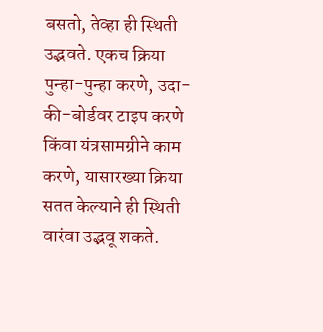बसतो, तेव्हा ही स्थिती उद्भवते. एकच क्रिया पुन्हा-पुन्हा करणे, उदा- की-बोर्डवर टाइप करणे किंवा यंत्रसामग्रीने काम करणे, यासारख्या क्रिया सतत केल्याने ही स्थिती वारंवा उद्भवू शकते.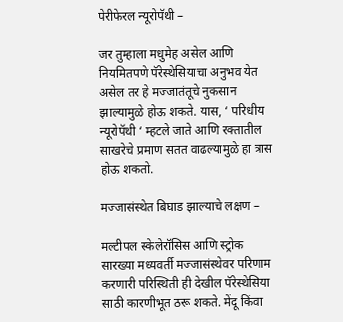पेरीफेरल न्यूरोपॅथी –

जर तुम्हाला मधुमेह असेल आणि नियमितपणे पॅरेस्थेसियाचा अनुभव येत असेल तर हे मज्जातंतूचे नुकसान झाल्यामुळे होऊ शकते. यास, ‘ परिधीय न्यूरोपॅथी ‘ म्हटले जाते आणि रक्तातील साखरेचे प्रमाण सतत वाढल्यामुळे हा त्रास होऊ शकतो.

मज्जासंस्थेत बिघाड झाल्याचे लक्षण –

मल्टीपल स्केलेरॉसिस आणि स्ट्रोक सारख्या मध्यवर्ती मज्जासंस्थेवर परिणाम करणारी परिस्थिती ही देखील पॅरेस्थेसिया साठी कारणीभूत ठरू शकते. मेंदू किंवा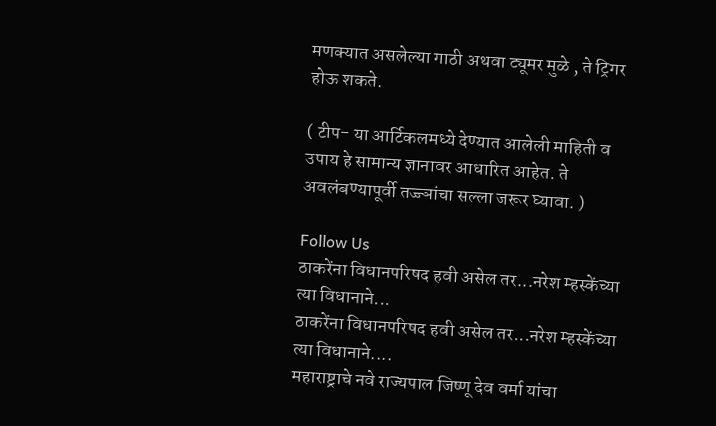मणक्यात असलेल्या गाठी अथवा ट्यूमर मुळे , ते ट्रिगर होऊ शकते.

( टीप- या आर्टिकलमध्ये देण्यात आलेली माहिती व उपाय हे सामान्य ज्ञानावर आधारित आहेत. ते अवलंबण्यापूर्वी तज्ज्ञांचा सल्ला जरूर घ्यावा. )

Follow Us
ठाकरेंना विधानपरिषद हवी असेल तर...नरेश म्हस्केंच्या त्या विधानाने...
ठाकरेंना विधानपरिषद हवी असेल तर...नरेश म्हस्केंच्या त्या विधानाने....
महाराष्ट्राचे नवे राज्यपाल जिष्णू देव वर्मा यांचा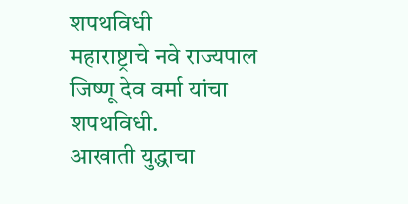शपथविधी
महाराष्ट्राचे नवे राज्यपाल जिष्णू देव वर्मा यांचा शपथविधी.
आखाती युद्धाचा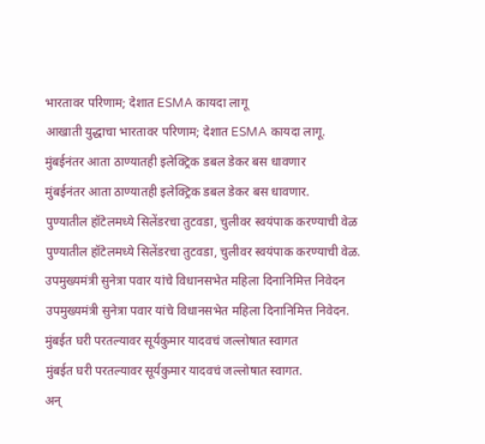भारतावर परिणाम; देशात ESMA कायदा लागू
आखाती युद्धाचा भारतावर परिणाम; देशात ESMA कायदा लागू.
मुंबईनंतर आता ठाण्यातही इलेक्ट्रिक डबल डेकर बस धावणार
मुंबईनंतर आता ठाण्यातही इलेक्ट्रिक डबल डेकर बस धावणार.
पुण्यातील हॉटेलमध्ये सिलेंडरचा तुटवडा, चुलीवर स्वयंपाक करण्याची वेळ
पुण्यातील हॉटेलमध्ये सिलेंडरचा तुटवडा, चुलीवर स्वयंपाक करण्याची वेळ.
उपमुख्यमंत्री सुनेत्रा पवार यांचे विधानसभेत महिला दिनानिमित्त निवेदन
उपमुख्यमंत्री सुनेत्रा पवार यांचे विधानसभेत महिला दिनानिमित्त निवेदन.
मुंबईत घरी परतल्यावर सूर्यकुमार यादवचं जल्लोषात स्वागत
मुंबईत घरी परतल्यावर सूर्यकुमार यादवचं जल्लोषात स्वागत.
अन्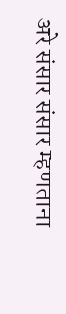अरे संसार संसार म्हणताना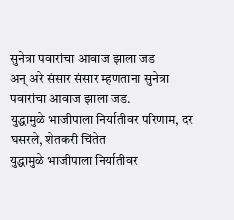सुनेत्रा पवारांचा आवाज झाला जड
अन् अरे संसार संसार म्हणताना सुनेत्रा पवारांचा आवाज झाला जड.
युद्धामुळे भाजीपाला निर्यातीवर परिणाम, दर घसरले, शेतकरी चिंतेत
युद्धामुळे भाजीपाला निर्यातीवर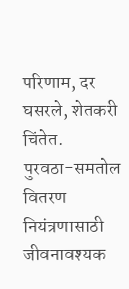परिणाम, दर घसरले, शेतकरी चिंतेत.
पुरवठा-समतोल वितरण नियंत्रणासाठी जीवनावश्यक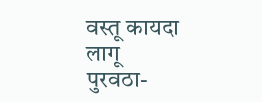वस्तू कायदा लागू
पुरवठा-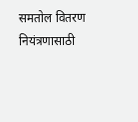समतोल वितरण नियंत्रणासाठी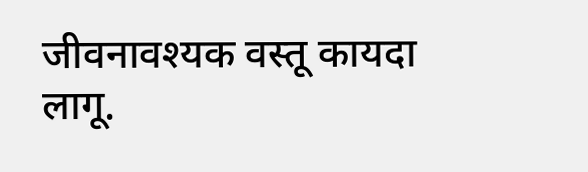जीवनावश्यक वस्तू कायदा लागू.